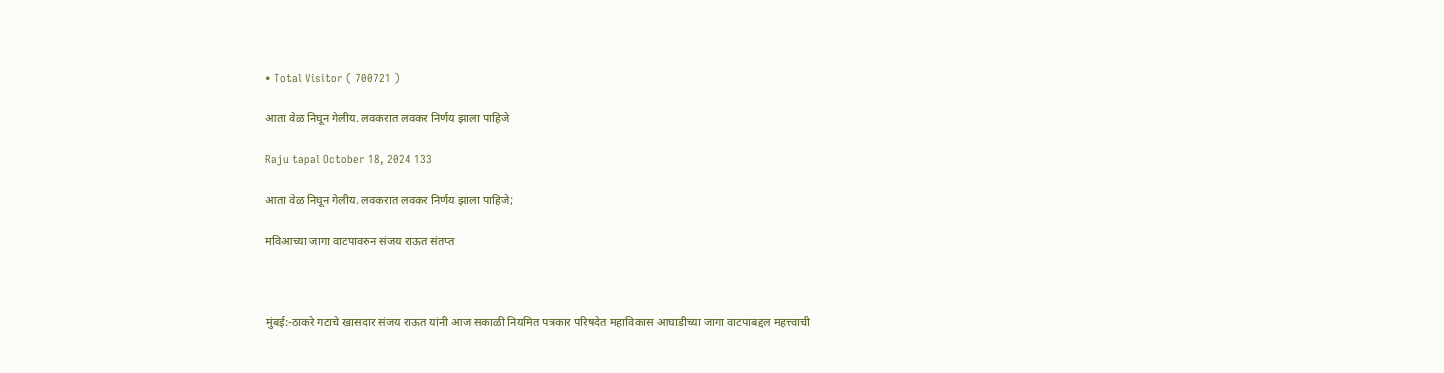• Total Visitor ( 700721 )

आता वेळ निघून गेलीय. लवकरात लवकर निर्णय झाला पाहिजे

Raju tapal October 18, 2024 133

आता वेळ निघून गेलीय. लवकरात लवकर निर्णय झाला पाहिजे;

मविआच्या जागा वाटपावरुन संजय राऊत संतप्त



मुंबई:-ठाकरे गटाचे खासदार संजय राऊत यांनी आज सकाळी नियमित पत्रकार परिषदेत महाविकास आघाडीच्या जागा वाटपाबद्दल महत्त्वाची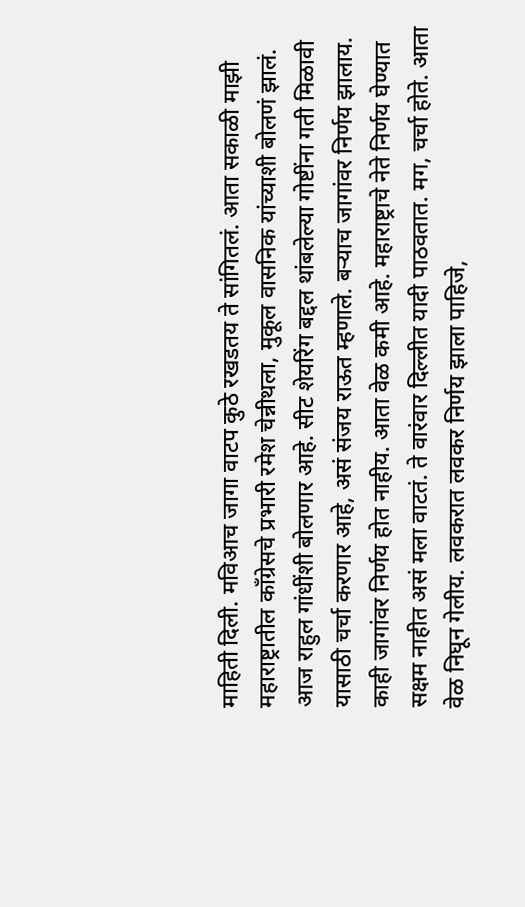माहिती दिली. मविआच जागा वाटप कुठे रखडतय ते सांगितलं. आता सकाळी माझी महाराष्ट्रातील काँग्रेसचे प्रभारी रमेश चेन्नीथला, मुकूल वासनिक यांच्याशी बोलणं झालं. आज राहुल गांधींशी बोलणार आहे. सीट शेयरिंग बद्दल थांबलेल्या गोष्टींना गती मिळावी यासाठी चर्चा करणार आहे, असं संजय राऊत म्हणाले. बऱ्याच जागांवर निर्णय झालाय. काही जागांवर निर्णय होत नाहीय. आता वेळ कमी आहे. महाराष्ट्राचे नेते निर्णय घेण्यात सक्षम नाहीत असं मला वाटतं. ते वारंवार दिल्लीत यादी पाठवतात. मग, चर्चा होते. आता वेळ निघून गेलीय. लवकरात लवकर निर्णय झाला पाहिजे,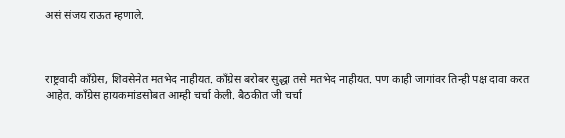असं संजय राऊत म्हणाले.



राष्ट्रवादी काँग्रेस, शिवसेनेत मतभेद नाहीयत. काँग्रेस बरोबर सुद्धा तसे मतभेद नाहीयत. पण काही जागांवर तिन्ही पक्ष दावा करत आहेत. काँग्रेस हायकमांडसोबत आम्ही चर्चा केली. बैठकीत जी चर्चा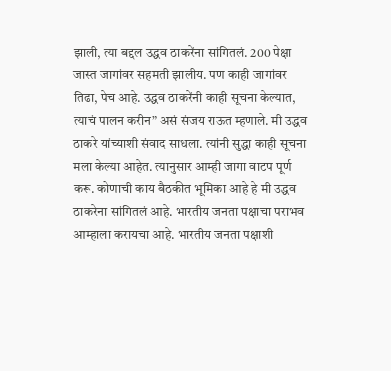झाली, त्या बद्दल उद्धव ठाकरेंना सांगितलं. 200 पेक्षा जास्त जागांवर सहमती झालीय. पण काही जागांवर तिढा, पेच आहे. उद्धव ठाकरेंनी काही सूचना केल्यात, त्याचं पालन करीन” असं संजय राऊत म्हणाले. मी उद्धव ठाकरे यांच्याशी संवाद साधला. त्यांनी सुद्धा काही सूचना मला केल्या आहेत. त्यानुसार आम्ही जागा वाटप पूर्ण करू. कोणाची काय बैठकीत भूमिका आहे हे मी उद्धव ठाकरेना सांगितलं आहे. भारतीय जनता पक्षाचा पराभव आम्हाला करायचा आहे. भारतीय जनता पक्षाशी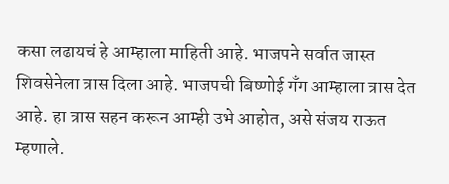कसा लढायचं हे आम्हाला माहिती आहे. भाजपने सर्वात जास्त शिवसेनेला त्रास दिला आहे. भाजपची बिष्णोई गँग आम्हाला त्रास देत आहे. हा त्रास सहन करून आम्ही उभे आहोत, असे संजय राऊत म्हणाले.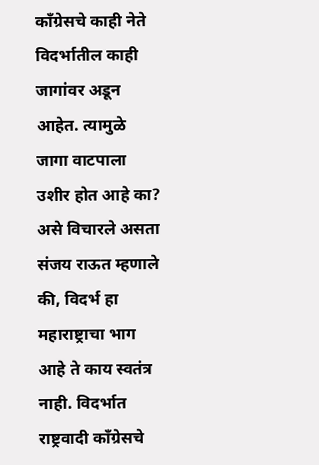काँग्रेसचे काही नेते विदर्भातील काही जागांवर अडून आहेत. त्यामुळे जागा वाटपाला उशीर होत आहे का? असे विचारले असता संजय राऊत म्हणाले की, विदर्भ हा महाराष्ट्राचा भाग आहे ते काय स्वतंत्र नाही. विदर्भात राष्ट्रवादी काँग्रेसचे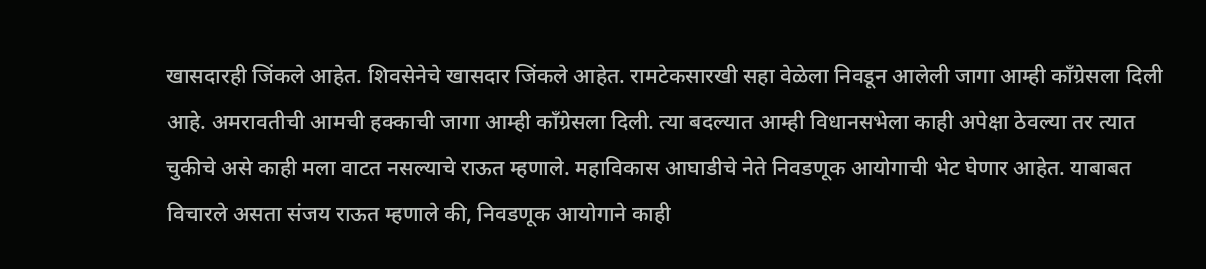खासदारही जिंकले आहेत. शिवसेनेचे खासदार जिंकले आहेत. रामटेकसारखी सहा वेळेला निवडून आलेली जागा आम्ही काँग्रेसला दिली आहे. अमरावतीची आमची हक्काची जागा आम्ही काँग्रेसला दिली. त्या बदल्यात आम्ही विधानसभेला काही अपेक्षा ठेवल्या तर त्यात चुकीचे असे काही मला वाटत नसल्याचे राऊत म्हणाले. महाविकास आघाडीचे नेते निवडणूक आयोगाची भेट घेणार आहेत. याबाबत विचारले असता संजय राऊत म्हणाले की, निवडणूक आयोगाने काही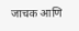जाचक आणि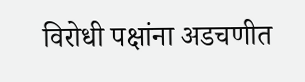विरोधी पक्षांना अडचणीत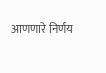आणणारे निर्णय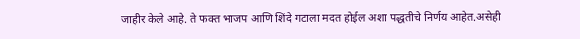जाहीर केले आहे. ते फक्त भाजप आणि शिंदे गटाला मदत होईल अशा पद्धतीचे निर्णय आहेत.असेही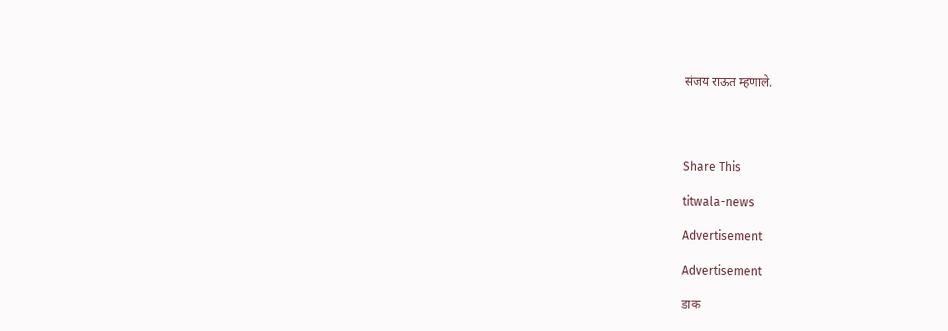संजय राऊत म्हणाले.




Share This

titwala-news

Advertisement

Advertisement

डाक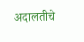अदालतीचे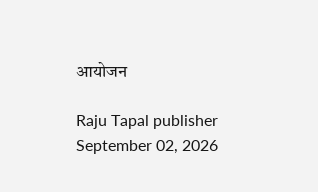आयोजन

Raju Tapal publisher September 02, 2026